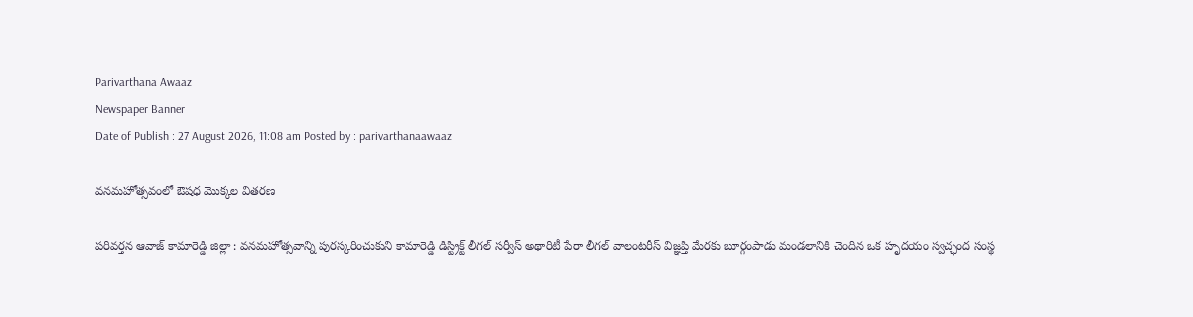Parivarthana Awaaz
Newspaper Banner
Date of Publish : 27 August 2026, 11:08 am Posted by : parivarthanaawaaz

వనమహోత్సవంలో ఔషధ మొక్కల వితరణ

పరివర్తన ఆవాజ్ కామారెడ్డి జిల్లా : వనమహోత్సవాన్ని పురస్కరించుకుని కామారెడ్డి డిస్ట్రిక్ట్ లీగల్ సర్వీస్ అథారిటీ పేరా లీగల్ వాలంటరీస్ విజ్ఞప్తి మేరకు బూర్గంపాడు మండలానికి చెందిన ఒక హృదయం స్వచ్ఛంద సంస్థ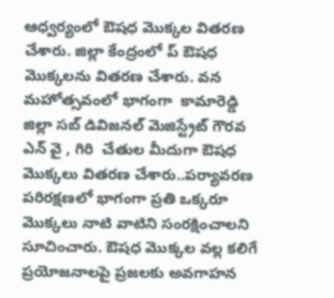ఆధ్వర్యంలో ఔషధ మొక్కల వితరణ చేశారు. జిల్లా కేంద్రంలో ప్ ఔషధ మొక్కలను వితరణ చేశారు. వన మహోత్సవంలో భాగంగా  కామారెడ్డి జిల్లా సబ్ డివిజనల్ మెజిస్ట్రేట్ గౌరవ ఎన్ వై , గిరి  చేతుల మీదుగా ఔషధ మొక్కలు వితరణ చేశారు..పర్యావరణ పరిరక్షణలో భాగంగా ప్రతి ఒక్కరూ మొక్కలు నాటి వాటిని సంరక్షించాలని సూచించారు. ఔషధ మొక్కల వల్ల కలిగే ప్రయోజనాలపై ప్రజలకు అవగాహన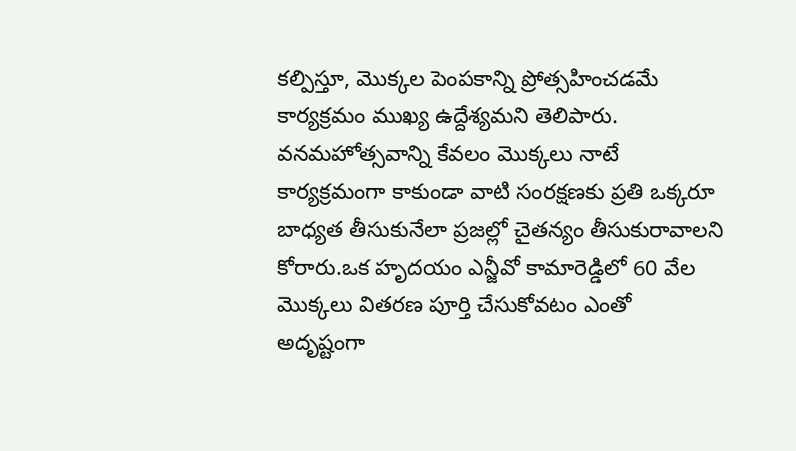కల్పిస్తూ, మొక్కల పెంపకాన్ని ప్రోత్సహించడమే కార్యక్రమం ముఖ్య ఉద్దేశ్యమని తెలిపారు. వనమహోత్సవాన్ని కేవలం మొక్కలు నాటే కార్యక్రమంగా కాకుండా వాటి సంరక్షణకు ప్రతి ఒక్కరూ బాధ్యత తీసుకునేలా ప్రజల్లో చైతన్యం తీసుకురావాలని కోరారు.ఒక హృదయం ఎన్జీవో కామారెడ్డిలో 60 వేల మొక్కలు వితరణ పూర్తి చేసుకోవటం ఎంతో అదృష్టంగా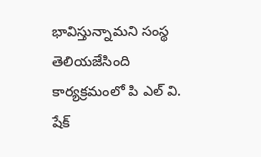భావిస్తున్నామని సంస్థ తెలియజేసింది కార్యక్రమంలో పి ఎల్ వి. షేక్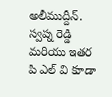అలీముద్దీన్. స్వప్న రెడ్డి మరియు ఇతర పి ఎల్ వి కూడా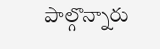పాల్గొన్నారు